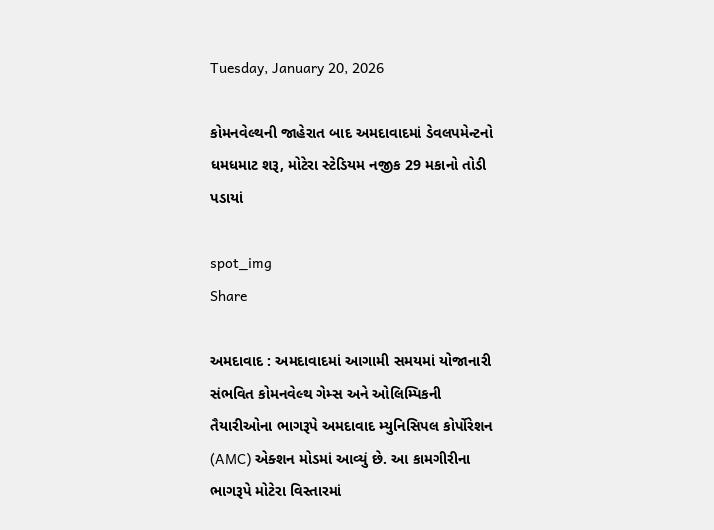Tuesday, January 20, 2026

કોમનવેલ્થની જાહેરાત બાદ અમદાવાદમાં ડેવલપમેન્ટનો ધમધમાટ શરૂ, મોટેરા સ્ટેડિયમ નજીક 29 મકાનો તોડી પડાયાં

spot_img
Share

અમદાવાદ : અમદાવાદમાં આગામી સમયમાં યોજાનારી સંભવિત કોમનવેલ્થ ગેમ્સ અને ઓલિમ્પિકની તૈયારીઓના ભાગરૂપે અમદાવાદ મ્યુનિસિપલ કોર્પોરેશન (AMC) એક્શન મોડમાં આવ્યું છે. આ કામગીરીના ભાગરૂપે મોટેરા વિસ્તારમાં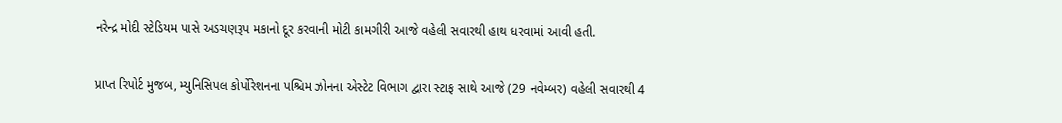નરેન્દ્ર મોદી સ્ટેડિયમ પાસે અડચણરૂપ મકાનો દૂર કરવાની મોટી કામગીરી આજે વહેલી સવારથી હાથ ધરવામાં આવી હતી.

પ્રાપ્ત રિપોર્ટ મુજબ, મ્યુનિસિપલ કોર્પોરેશનના પશ્ચિમ ઝોનના એસ્ટેટ વિભાગ દ્વારા સ્ટાફ સાથે આજે (29 નવેમ્બર) વહેલી સવારથી 4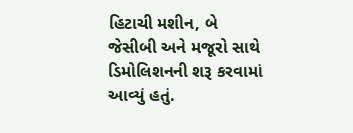હિટાચી મશીન, બે જેસીબી અને મજૂરો સાથે ડિમોલિશનની શરૂ કરવામાં આવ્યું હતું.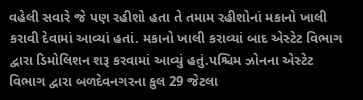વહેલી સવારે જે પણ રહીશો હતા તે તમામ રહીશોનાં મકાનો ખાલી કરાવી દેવામાં આવ્યાં હતાં. મકાનો ખાલી કરાવ્યાં બાદ એસ્ટેટ વિભાગ દ્વારા ડિમોલિશન શરૂ કરવામાં આવ્યું હતું.પશ્ચિમ ઝોનના એસ્ટેટ વિભાગ દ્વારા બળદેવનગરના કુલ 29 જેટલા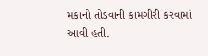મકાનો તોડવાની કામગીરી કરવામાં આવી હતી.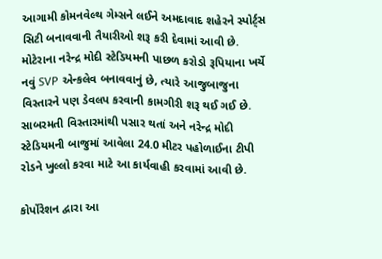આગામી કોમનવેલ્થ ગેમ્સને લઈને અમદાવાદ શહેરને સ્પોર્ટ્સ સિટી બનાવવાની તૈયારીઓ શરૂ કરી દેવામાં આવી છે. મોટેરાના નરેન્દ્ર મોદી સ્ટેડિયમની પાછળ કરોડો રૂપિયાના ખર્ચે નવું SVP એન્કલેવ બનાવવાનું છે, ત્યારે આજુબાજુના વિસ્તારને પણ ડેવલપ કરવાની કામગીરી શરૂ થઈ ગઈ છે. સાબરમતી વિસ્તારમાંથી પસાર થતાં અને નરેન્દ્ર મોદી સ્ટેડિયમની બાજુમાં આવેલા 24.0 મીટર પહોળાઈના ટીપી રોડને ખુલ્લો કરવા માટે આ કાર્યવાહી કરવામાં આવી છે.

કોર્પોરેશન દ્વારા આ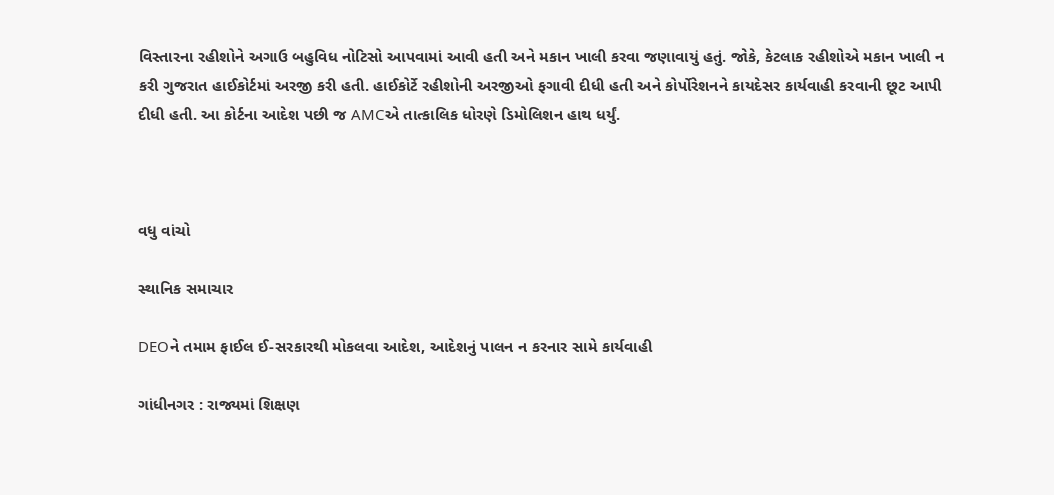વિસ્તારના રહીશોને અગાઉ બહુવિધ નોટિસો આપવામાં આવી હતી અને મકાન ખાલી કરવા જણાવાયું હતું. જોકે, કેટલાક રહીશોએ મકાન ખાલી ન કરી ગુજરાત હાઈકોર્ટમાં અરજી કરી હતી. હાઈકોર્ટે રહીશોની અરજીઓ ફગાવી દીધી હતી અને કોર્પોરેશનને કાયદેસર કાર્યવાહી કરવાની છૂટ આપી દીધી હતી. આ કોર્ટના આદેશ પછી જ AMCએ તાત્કાલિક ધોરણે ડિમોલિશન હાથ ધર્યું.



વધુ વાંચો

સ્થાનિક સમાચાર

DEOને તમામ ફાઈલ ઈ-સરકારથી મોકલવા આદેશ, આદેશનું પાલન ન કરનાર સામે કાર્યવાહી

ગાંધીનગર : રાજ્યમાં શિક્ષણ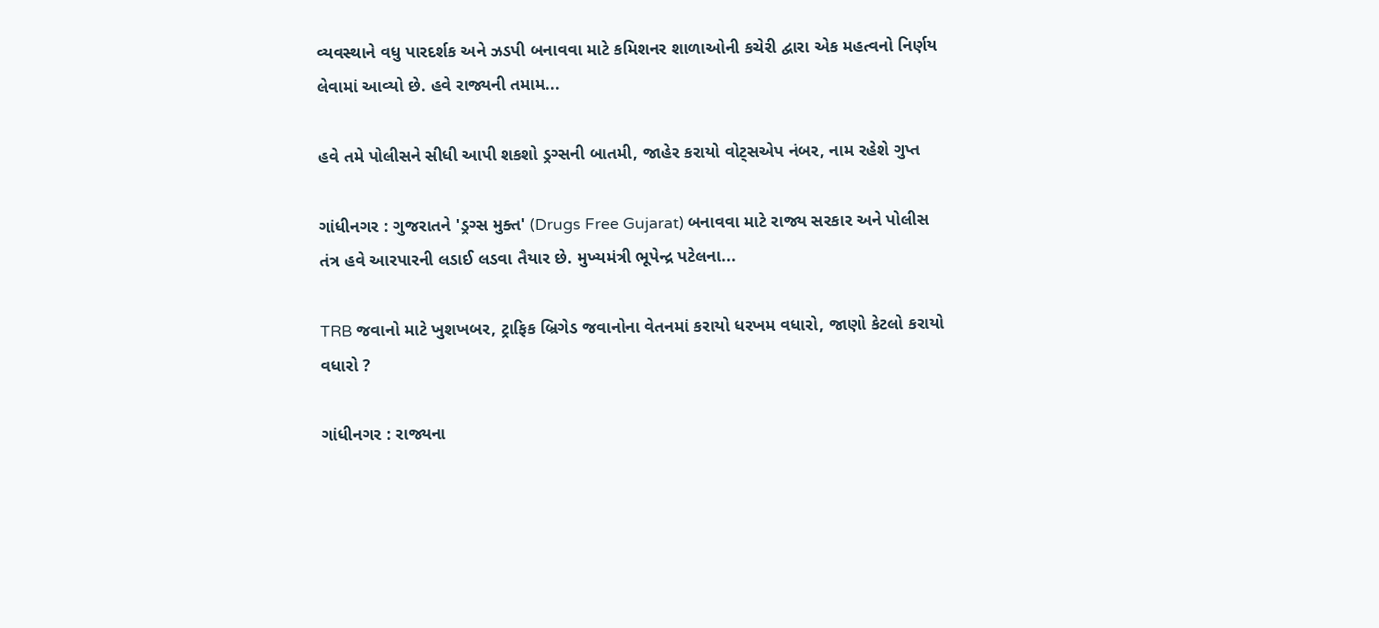વ્યવસ્થાને વધુ પારદર્શક અને ઝડપી બનાવવા માટે કમિશનર શાળાઓની કચેરી દ્વારા એક મહત્વનો નિર્ણય લેવામાં આવ્યો છે. હવે રાજ્યની તમામ...

હવે તમે પોલીસને સીધી આપી શકશો ડ્રગ્સની બાતમી, જાહેર કરાયો વોટ્સએપ નંબર, નામ રહેશે ગુપ્ત

ગાંધીનગર : ગુજરાતને 'ડ્રગ્સ મુક્ત' (Drugs Free Gujarat) બનાવવા માટે રાજ્ય સરકાર અને પોલીસ તંત્ર હવે આરપારની લડાઈ લડવા તૈયાર છે. મુખ્યમંત્રી ભૂપેન્દ્ર પટેલના...

TRB જવાનો માટે ખુશખબર, ટ્રાફિક બ્રિગેડ જવાનોના વેતનમાં કરાયો ધરખમ વધારો, જાણો કેટલો કરાયો વધારો ?

ગાંધીનગર : રાજ્યના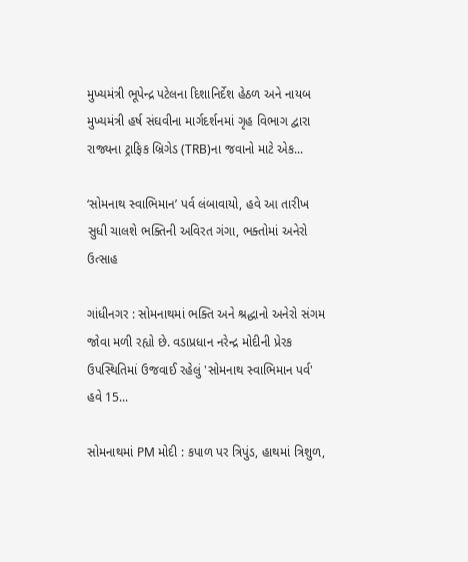મુખ્યમંત્રી ભૂપેન્દ્ર પટેલના દિશાનિર્દેશ હેઠળ અને નાયબ મુખ્યમંત્રી હર્ષ સંઘવીના માર્ગદર્શનમાં ગૃહ વિભાગ દ્વારા રાજ્યના ટ્રાફિક બ્રિગેડ (TRB)ના જવાનો માટે એક...

‘સોમનાથ સ્વાભિમાન’ પર્વ લંબાવાયો, હવે આ તારીખ સુધી ચાલશે ભક્તિની અવિરત ગંગા, ભક્તોમાં અનેરો ઉત્સાહ

ગાંધીનગર : સોમનાથમાં ભક્તિ અને શ્રદ્ધાનો અનેરો સંગમ જોવા મળી રહ્યો છે. વડાપ્રધાન નરેન્દ્ર મોદીની પ્રેરક ઉપસ્થિતિમાં ઉજવાઈ રહેલું 'સોમનાથ સ્વાભિમાન પર્વ' હવે 15...

સોમનાથમાં PM મોદી : કપાળ પર ત્રિપુંડ, હાથમાં ત્રિશુળ,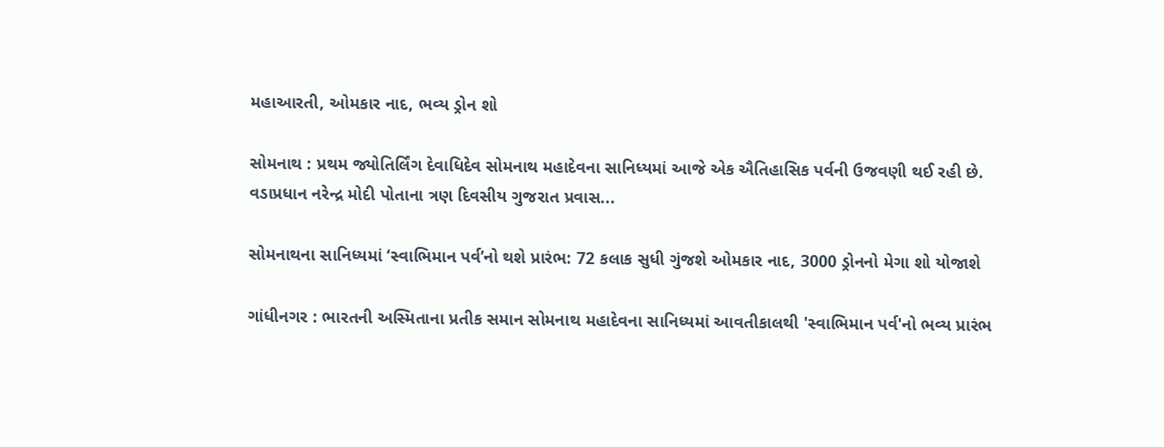મહાઆરતી, ઓમકાર નાદ, ભવ્ય ડ્રોન શો

સોમનાથ : પ્રથમ જ્યોતિર્લિંગ દેવાધિદેવ સોમનાથ મહાદેવના સાનિધ્યમાં આજે એક ઐતિહાસિક પર્વની ઉજવણી થઈ રહી છે. વડાપ્રધાન નરેન્દ્ર મોદી પોતાના ત્રણ દિવસીય ગુજરાત પ્રવાસ...

સોમનાથના સાનિધ્યમાં ‘સ્વાભિમાન પર્વ’નો થશે પ્રારંભ: 72 કલાક સુધી ગુંજશે ઓમકાર નાદ, 3000 ડ્રોનનો મેગા શો યોજાશે

ગાંધીનગર : ભારતની અસ્મિતાના પ્રતીક સમાન સોમનાથ મહાદેવના સાનિધ્યમાં આવતીકાલથી 'સ્વાભિમાન પર્વ'નો ભવ્ય પ્રારંભ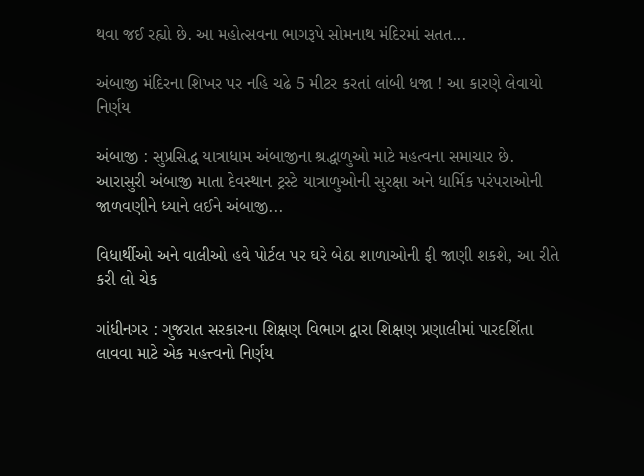થવા જઈ રહ્યો છે. આ મહોત્સવના ભાગરૂપે સોમનાથ મંદિરમાં સતત...

અંબાજી મંદિરના શિખર પર નહિ ચઢે 5 મીટર કરતાં લાંબી ધજા ! આ કારણે લેવાયો નિર્ણય

અંબાજી : સુપ્રસિદ્ધ યાત્રાધામ અંબાજીના શ્રદ્ધાળુઓ માટે મહત્વના સમાચાર છે. આરાસુરી અંબાજી માતા દેવસ્થાન ટ્રસ્ટે યાત્રાળુઓની સુરક્ષા અને ધાર્મિક પરંપરાઓની જાળવણીને ધ્યાને લઈને અંબાજી...

વિધાર્થીઓ અને વાલીઓ હવે પોર્ટલ પર ઘરે બેઠા શાળાઓની ફી જાણી શકશે, આ રીતે કરી લો ચેક

ગાંધીનગર : ગુજરાત સરકારના શિક્ષણ વિભાગ દ્વારા શિક્ષણ પ્રણાલીમાં પારદર્શિતા લાવવા માટે એક મહત્ત્વનો નિર્ણય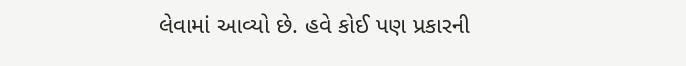લેવામાં આવ્યો છે. હવે કોઈ પણ પ્રકારની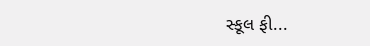સ્કૂલ ફી...